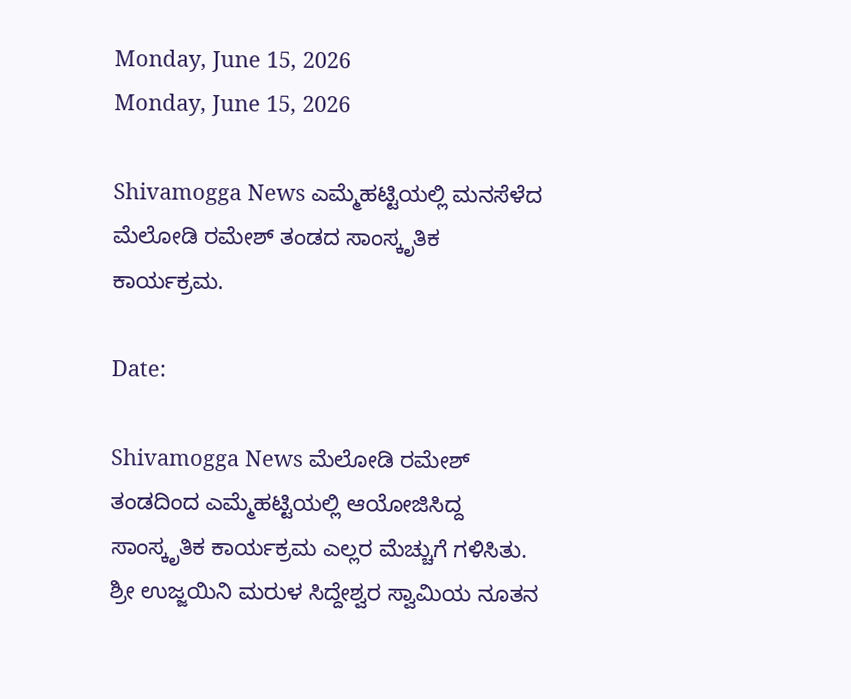Monday, June 15, 2026
Monday, June 15, 2026

Shivamogga News ಎಮ್ಮೆಹಟ್ಟಿಯಲ್ಲಿ ಮನಸೆಳೆದ ಮೆಲೋಡಿ ರಮೇಶ್ ತಂಡದ ಸಾಂಸ್ಕೃತಿಕ‌ ಕಾರ್ಯಕ್ರಮ.

Date:

Shivamogga News ಮೆಲೋಡಿ ರಮೇಶ್ ತಂಡದಿಂದ ಎಮ್ಮೆಹಟ್ಟಿಯಲ್ಲಿ ಆಯೋಜಿಸಿದ್ದ ಸಾಂಸ್ಕೃತಿಕ ಕಾರ್ಯಕ್ರಮ ಎಲ್ಲರ ಮೆಚ್ಚುಗೆ ಗಳಿಸಿತು.
ಶ್ರೀ ಉಜ್ಜಯಿನಿ ಮರುಳ ಸಿದ್ದೇಶ್ವರ ಸ್ವಾಮಿಯ ನೂತನ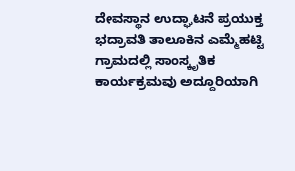ದೇವಸ್ಥಾನ ಉದ್ಘಾಟನೆ ಪ್ರಯುಕ್ತ ಭದ್ರಾವತಿ ತಾಲೂಕಿನ ಎಮ್ಮೆಹಟ್ಟಿ ಗ್ರಾಮದಲ್ಲಿ ಸಾಂಸ್ಕೃತಿಕ ಕಾರ್ಯಕ್ರಮವು ಅದ್ದೂರಿಯಾಗಿ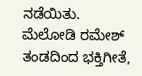ನಡೆಯಿತು.
ಮೆಲೋಡಿ ರಮೇಶ್ ತಂಡದಿಂದ ಭಕ್ತಿಗೀತೆ,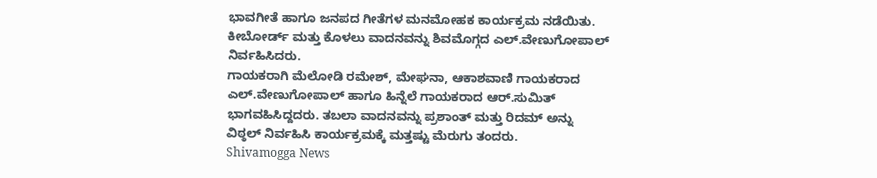ಭಾವಗೀತೆ ಹಾಗೂ ಜನಪದ ಗೀತೆಗಳ ಮನಮೋಹಕ ಕಾರ್ಯಕ್ರಮ ನಡೆಯಿತು. ಕೀಬೋರ್ಡ್ ಮತ್ತು ಕೊಳಲು ವಾದನವನ್ನು ಶಿವಮೊಗ್ಗದ ಎಲ್.ವೇಣುಗೋಪಾಲ್ ನಿರ್ವಹಿಸಿದರು.
ಗಾಯಕರಾಗಿ ಮೆಲೋಡಿ ರಮೇಶ್, ಮೇಘನಾ, ಆಕಾಶವಾಣಿ ಗಾಯಕರಾದ ಎಲ್.ವೇಣುಗೋಪಾಲ್ ಹಾಗೂ ಹಿನ್ನೆಲೆ ಗಾಯಕರಾದ ಆರ್.ಸುಮಿತ್ ಭಾಗವಹಿಸಿದ್ದದರು. ತಬಲಾ ವಾದನವನ್ನು ಪ್ರಶಾಂತ್ ಮತ್ತು ರಿದಮ್ ಅನ್ನು ವಿಠ್ಠಲ್ ನಿರ್ವಹಿಸಿ ಕಾರ್ಯಕ್ರಮಕ್ಕೆ ಮತ್ತಷ್ಟು ಮೆರುಗು ತಂದರು.
Shivamogga News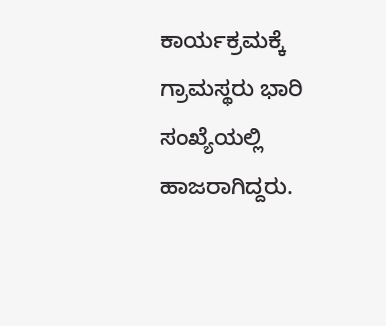ಕಾರ್ಯಕ್ರಮಕ್ಕೆ ಗ್ರಾಮಸ್ಥರು ಭಾರಿ ಸಂಖ್ಯೆಯಲ್ಲಿ ಹಾಜರಾಗಿದ್ದರು.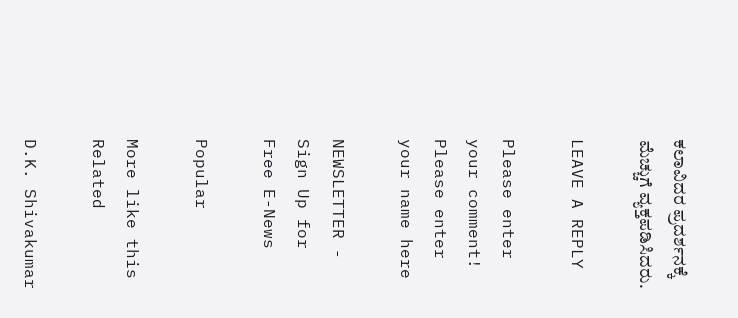ಕಲಾವಿದರ ಪ್ರದರ್ಶನಕ್ಕೆ ಮೆಚ್ಚುಗೆ ವ್ಯಕ್ತಪಡಿಸಿದರು.

LEAVE A REPLY

Please enter your comment!
Please enter your name here

NEWSLETTER - Sign Up for Free E-News

Popular

More like this
Related

D.K. Shivakumar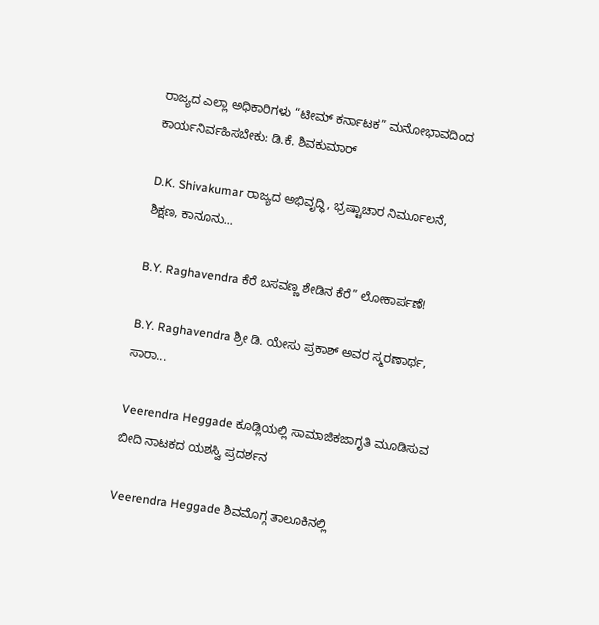ರಾಜ್ಯದ ಎಲ್ಲಾ ಅಧಿಕಾರಿಗಳು “ಟೀಮ್ ಕರ್ನಾಟಕ” ಮನೋಭಾವದಿಂದ ಕಾರ್ಯನಿರ್ವಹಿಸಬೇಕು: ಡಿ.ಕೆ. ಶಿವಕುಮಾರ್

D.K. Shivakumar ರಾಜ್ಯದ ಅಭಿವೃದ್ಧಿ, ಭ್ರಷ್ಟಾಚಾರ ನಿರ್ಮೂಲನೆ, ಶಿಕ್ಷಣ, ಕಾನೂನು...

B.Y. Raghavendra ಕೆರೆ ಬಸವಣ್ಣ ಶೇಡಿನ ಕೆರೆ” ಲೋಕಾರ್ಪಣೆ!

B.Y. Raghavendra ಶ್ರೀ ಡಿ. ಯೇಸು ಪ್ರಕಾಶ್ ಅವರ ಸ್ಮರಣಾರ್ಥ, ಸಾರಾ...

Veerendra Heggade ಕೂಡ್ಲಿಯಲ್ಲಿ ಸಾಮಾಜಿಕಜಾಗೃತಿ ಮೂಡಿಸುವ ಬೀದಿ ನಾಟಕದ ಯಶಸ್ವಿ ಪ್ರದರ್ಶನ

Veerendra Heggade ಶಿವಮೊಗ್ಗ ತಾಲೂಕಿನಲ್ಲಿ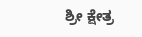ಶ್ರೀ ಕ್ಷೇತ್ರ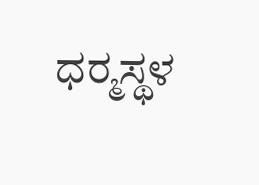ಧರ‍್ಮಸ್ಥಳ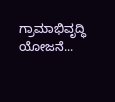ಗ್ರಾಮಾಭಿವೃದ್ಧಿ ಯೋಜನೆ...